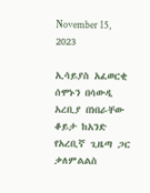November 15, 2023

ኢሳይያስ አፈወርቂ ሰሞኑን በሳውዲ አረቢያ በነበራቸው ቆይታ ከአንድ የአረቢኛ ጊዜጣ ጋር ቃለምልልስ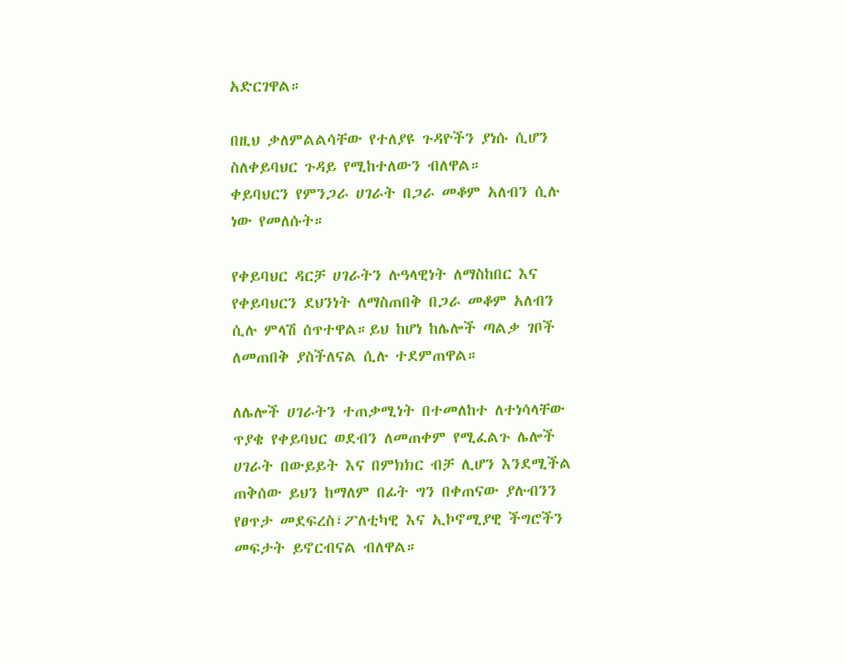አድርገዋል።

በዚህ ቃለምልልሳቸው የተለያዩ ጉዳዮችን ያነሱ ሲሆን ስለቀይባህር ጉዳይ የሚከተለውን ብለዋል።
ቀይባህርን የምንጋራ ሀገራት በጋራ መቆም አለብን ሲሉ ነው የመለሱት።

የቀይባህር ዳርቻ ሀገራትን ሉዓላዊነት ለማስከበር እና የቀይባህርን ደህንነት ለማስጠበቅ በጋራ መቆም አለብን ሲሉ ምላሽ ሰጥተዋል።ይህ ከሆነ ከሌሎች ጣልቃ ገቦች ለመጠበቅ ያስችለናል ሲሉ ተደምጠዋል።

ለሌሎች ሀገራትን ተጠቃሚነት በተመለከተ ለተነሳላቸው ጥያቄ የቀይባህር ወደብን ለመጠቀም የሚፈልጉ ሌሎች ሀገራት በውይይት እና በምክክር ብቻ ሊሆን እንደሚችል ጠቅሰው ይህን ከማለም በፊት ግን በቀጠናው ያሉብንን የፀጥታ መደፍረስ፣ፖለቲካዊ እና ኢኮኖሚያዊ ችግሮችን መፍታት ይኖርብናል ብለዋል።